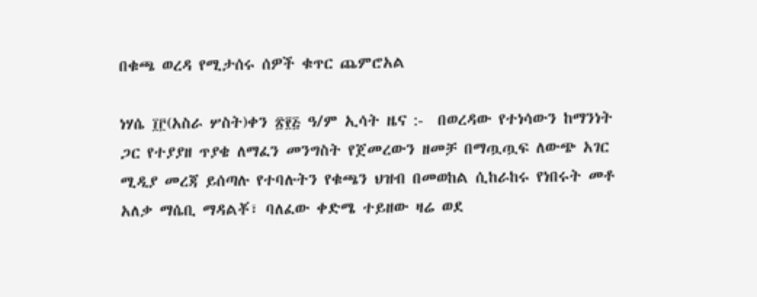በቁጫ ወረዳ የሚታሰሩ ሰዎች ቁጥር ጨምሮአል

ነሃሴ ፲፫(አስራ ሦስት)ቀን ፳፻፭ ዓ/ም ኢሳት ዜና :-  በወረዳው የተነሳውን ከማንነት ጋር የተያያዘ ጥያቄ ለማፈን መንግስት የጀመረውን ዘመቻ በማጧጧፍ ለውጭ አገር ሚዲያ መረጃ ይሰጣሉ የተባሉትን የቁጫን ህዝብ በመወከል ሲከራከሩ የነበሩት መቶ አለቃ ማሴቢ ማዳልቾ፣ ባለፈው ቀድሜ ተይዘው ዛሬ ወደ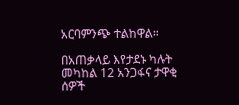አርባምንጭ ተልከዋል።

በአጠቃላይ እየታደኑ ካሉት መካከል 12 አንጋፋና ታዋቂ ሰዎች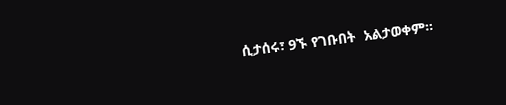ሲታሰሩ፣ 9ኙ የገቡበት  አልታወቀም።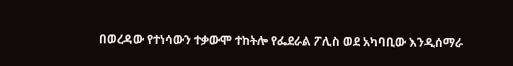በወረዳው የተነሳውን ተቃውሞ ተከትሎ የፌደራል ፖሊስ ወደ አካባቢው እንዲሰማራ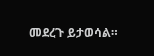መደረጉ ይታወሳል።